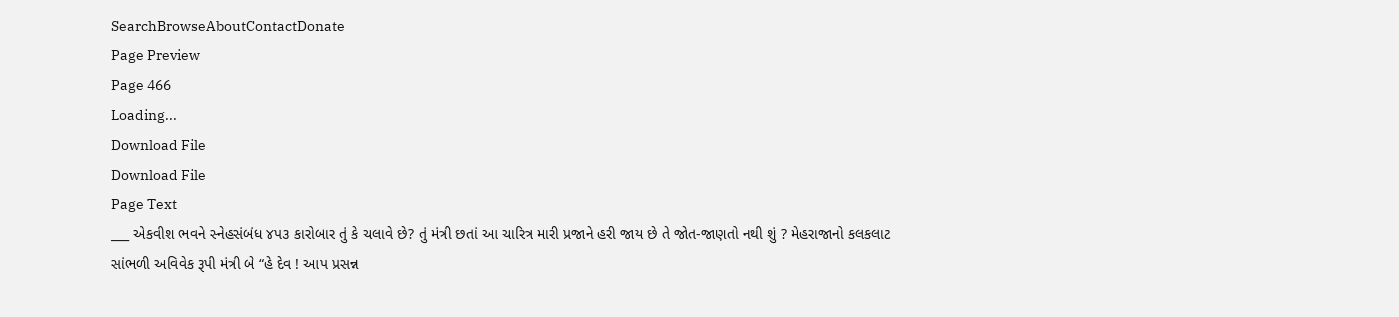SearchBrowseAboutContactDonate
Page Preview
Page 466
Loading...
Download File
Download File
Page Text
___ એકવીશ ભવને સ્નેહસંબંધ ૪પ૩ કારોબાર તું કે ચલાવે છે? તું મંત્રી છતાં આ ચારિત્ર મારી પ્રજાને હરી જાય છે તે જોત-જાણતો નથી શું ? મેહરાજાનો કલકલાટ સાંભળી અવિવેક રૂપી મંત્રી બે “હે દેવ ! આપ પ્રસન્ન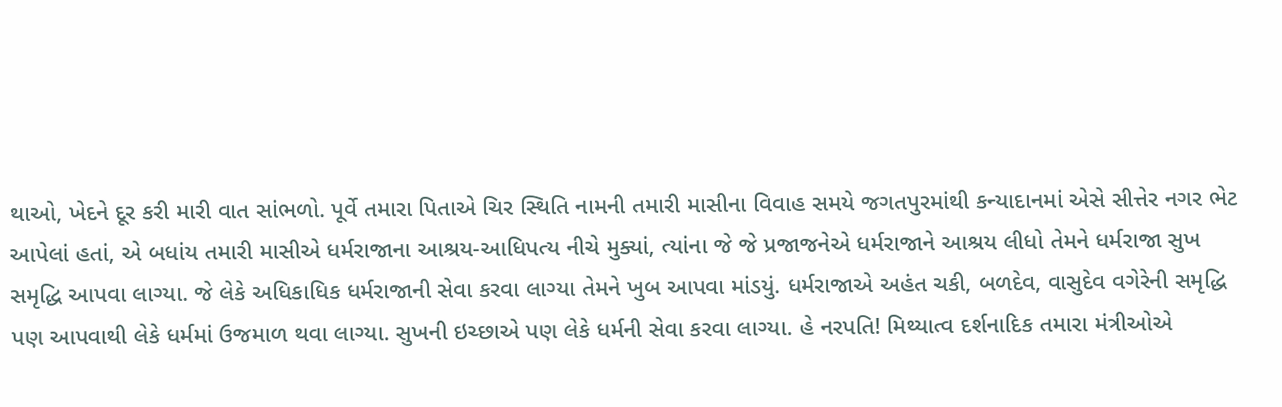થાઓ, ખેદને દૂર કરી મારી વાત સાંભળો. પૂર્વે તમારા પિતાએ ચિર સ્થિતિ નામની તમારી માસીના વિવાહ સમયે જગતપુરમાંથી કન્યાદાનમાં એસે સીત્તેર નગર ભેટ આપેલાં હતાં, એ બધાંય તમારી માસીએ ધર્મરાજાના આશ્રય-આધિપત્ય નીચે મુક્યાં, ત્યાંના જે જે પ્રજાજનેએ ધર્મરાજાને આશ્રય લીધો તેમને ધર્મરાજા સુખ સમૃદ્ધિ આપવા લાગ્યા. જે લેકે અધિકાધિક ધર્મરાજાની સેવા કરવા લાગ્યા તેમને ખુબ આપવા માંડયું. ધર્મરાજાએ અહંત ચકી, બળદેવ, વાસુદેવ વગેરેની સમૃદ્ધિ પણ આપવાથી લેકે ધર્મમાં ઉજમાળ થવા લાગ્યા. સુખની ઇચ્છાએ પણ લેકે ધર્મની સેવા કરવા લાગ્યા. હે નરપતિ! મિથ્યાત્વ દર્શનાદિક તમારા મંત્રીઓએ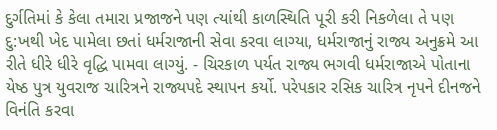દુર્ગતિમાં કે કેલા તમારા પ્રજાજને પણ ત્યાંથી કાળસ્થિતિ પૂરી કરી નિકળેલા તે પણ દુ:ખથી ખેદ પામેલા છતાં ધર્મરાજાની સેવા કરવા લાગ્યા, ધર્મરાજાનું રાજ્ય અનુક્રમે આ રીતે ધીરે ધીરે વૃદ્ધિ પામવા લાગ્યું. - ચિરકાળ પર્યત રાજ્ય ભગવી ધર્મરાજાએ પોતાના યેષ્ઠ પુત્ર યુવરાજ ચારિત્રને રાજ્યપદે સ્થાપન કર્યો. પરેપકાર રસિક ચારિત્ર નૃપને દીનજને વિનંતિ કરવા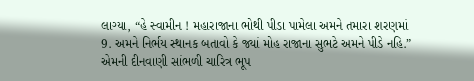લાગ્યા, “હે સ્વામીન ! મહારાજાના ભોથી પીડા પામેલા અમને તમારા શરણમાં 9. અમને નિર્ભય સ્થાનક બતાવો કે જ્યાં મોહ રાજાના સુભટે અમને પીડે નહિ.” એમની દીનવાણી સાંભળી ચારિત્ર ભૂપ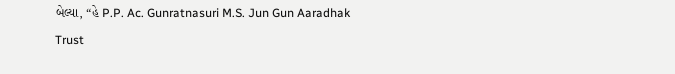બેલ્યા, “હે P.P. Ac. Gunratnasuri M.S. Jun Gun Aaradhak Trust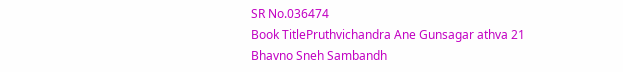SR No.036474
Book TitlePruthvichandra Ane Gunsagar athva 21 Bhavno Sneh Sambandh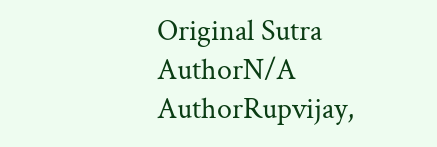Original Sutra AuthorN/A
AuthorRupvijay,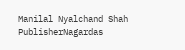Manilal Nyalchand Shah
PublisherNagardas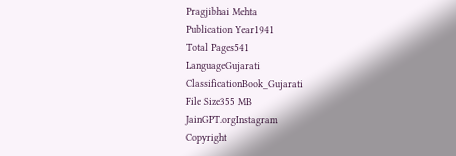Pragjibhai Mehta
Publication Year1941
Total Pages541
LanguageGujarati
ClassificationBook_Gujarati
File Size355 MB
JainGPT.orgInstagram
Copyright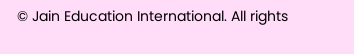© Jain Education International. All rights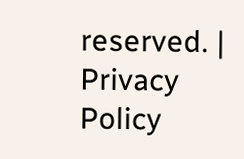reserved. | Privacy Policy